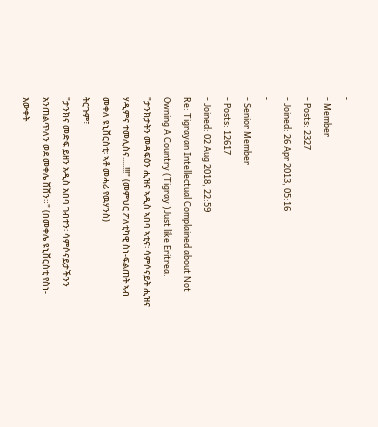-
- Member
- Posts: 2327
- Joined: 26 Apr 2013, 05:16
-
- Senior Member
- Posts: 12617
- Joined: 02 Aug 2018, 22:59
Re: Tigrayan Intellectual Complained about Not Owning A Country (Tigray )Just like Eritrea.
"ታንክታትን መዳፍዕን ሒዝና ኣዲስ ኣበባ ኣቲና፡ ሳምሶናይት ሒዝና ሃዲምና ተመሊስና.....!!!" (መምህር ፖለቲካዊ ስነ-ፍልጠት ኣብ መቀለ ዩኒቨርስቲ፡ ኣቶ መሓሪ የዉሃንስ)
ትርጉም፣
"ታንክና መድፍ ይዘን አዲስ አበባ ገብተን፡ ሳምሶናይታችንን አንጠልጥለን ወደ መቀሌ ሸሸን።" (በመቀሌ ዩኒቨርስቲ የስነ-እውቀት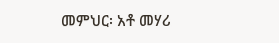መምህር፡ አቶ መሃሪ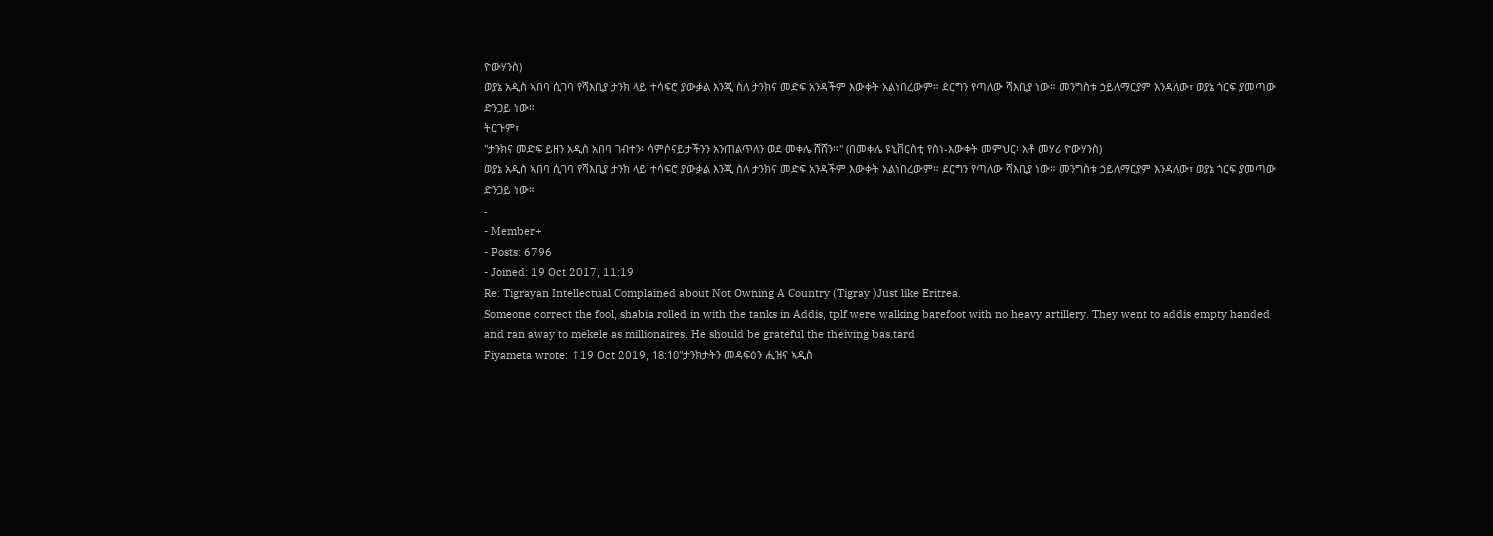ዮውሃንስ)
ወያኔ አዲስ ኣበባ ሲገባ የሻእቢያ ታንክ ላይ ተሳፍሮ ያውቃል እንጂ ስለ ታንክና መድፍ አንዳችም እውቀት አልነበረውም። ደርግን የጣለው ሻእቢያ ነው። መንግስቱ ኃይለማርያም እንዳለው፣ ወያኔ ጎርፍ ያመጣው ድንጋይ ነው።
ትርጉም፣
"ታንክና መድፍ ይዘን አዲስ አበባ ገብተን፡ ሳምሶናይታችንን አንጠልጥለን ወደ መቀሌ ሸሸን።" (በመቀሌ ዩኒቨርስቲ የስነ-እውቀት መምህር፡ አቶ መሃሪ ዮውሃንስ)
ወያኔ አዲስ ኣበባ ሲገባ የሻእቢያ ታንክ ላይ ተሳፍሮ ያውቃል እንጂ ስለ ታንክና መድፍ አንዳችም እውቀት አልነበረውም። ደርግን የጣለው ሻእቢያ ነው። መንግስቱ ኃይለማርያም እንዳለው፣ ወያኔ ጎርፍ ያመጣው ድንጋይ ነው።
-
- Member+
- Posts: 6796
- Joined: 19 Oct 2017, 11:19
Re: Tigrayan Intellectual Complained about Not Owning A Country (Tigray )Just like Eritrea.
Someone correct the fool, shabia rolled in with the tanks in Addis, tplf were walking barefoot with no heavy artillery. They went to addis empty handed and ran away to mekele as millionaires. He should be grateful the theiving bas.tard
Fiyameta wrote: ↑19 Oct 2019, 18:10"ታንክታትን መዳፍዕን ሒዝና ኣዲስ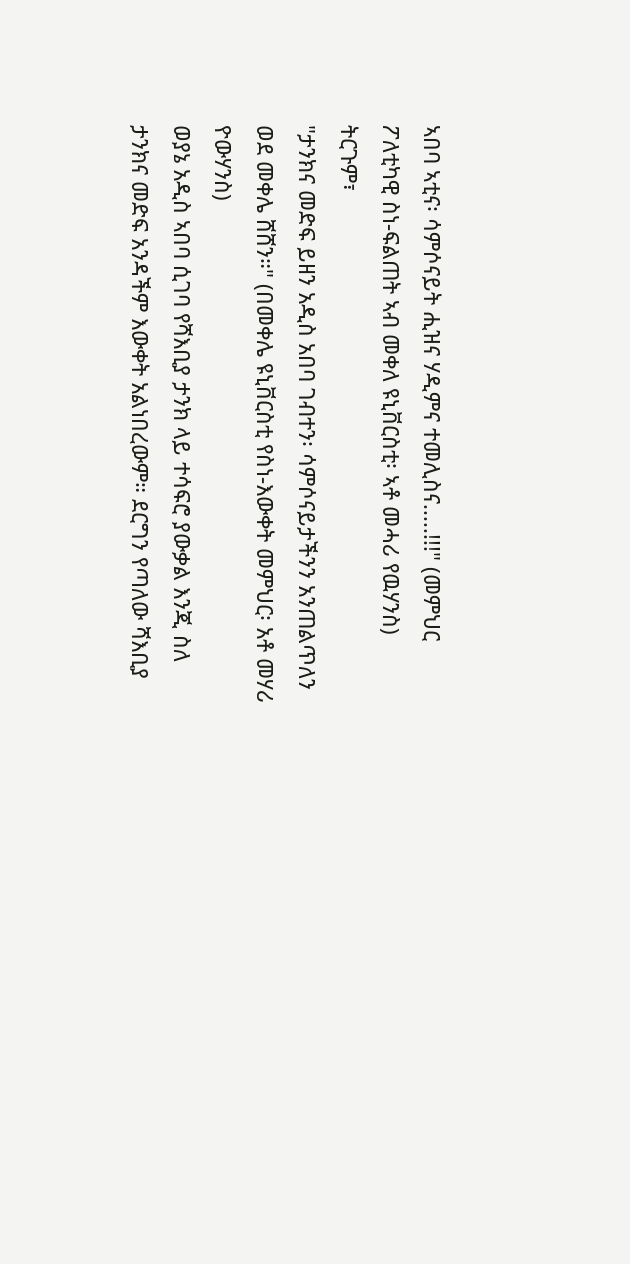ኣበባ ኣቲና፡ ሳምሶናይት ሒዝና ሃዲምና ተመሊስና.....!!!" (መምህር ፖለቲካዊ ስነ-ፍልጠት ኣብ መቀለ ዩኒቨርስቲ፡ ኣቶ መሓሪ የዉሃንስ)
ትርጉም፣
"ታንክና መድፍ ይዘን አዲስ አበባ ገብተን፡ ሳምሶናይታችንን አንጠልጥለን ወደ መቀሌ ሸሸን።" (በመቀሌ ዩኒቨርስቲ የስነ-እውቀት መምህር፡ አቶ መሃሪ ዮውሃንስ)
ወያኔ አዲስ ኣበባ ሲገባ የሻእቢያ ታንክ ላይ ተሳፍሮ ያውቃል እንጂ ስለ ታንክና መድፍ አንዳችም እውቀት አልነበረውም። ደርግን የጣለው ሻእቢያ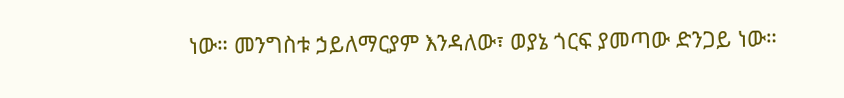ነው። መንግስቱ ኃይለማርያም እንዳለው፣ ወያኔ ጎርፍ ያመጣው ድንጋይ ነው።